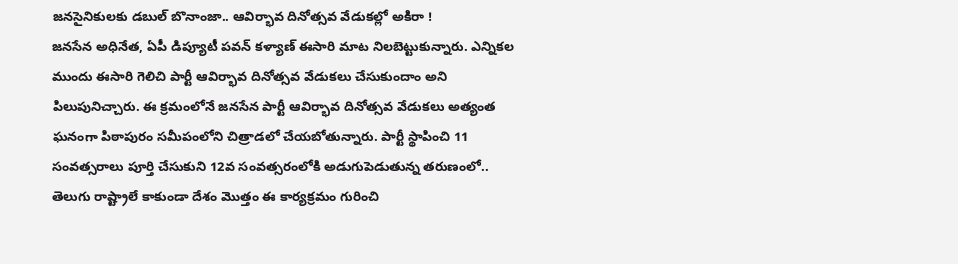జనసైనికులకు డబుల్ బొనాంజా.. ఆవిర్భావ దినోత్సవ వేడుకల్లో అకిరా !
జనసేన అధినేత, ఏపీ డిప్యూటీ పవన్ కళ్యాణ్ ఈసారి మాట నిలబెట్టుకున్నారు. ఎన్నికల ముందు ఈసారి గెలిచి పార్టీ ఆవిర్భావ దినోత్సవ వేడుకలు చేసుకుందాం అని పిలుపునిచ్చారు. ఈ క్రమంలోనే జనసేన పార్టీ ఆవిర్భావ దినోత్సవ వేడుకలు అత్యంత ఘనంగా పిఠాపురం సమీపంలోని చిత్రాడలో చేయబోతున్నారు. పార్టీ స్థాపించి 11 సంవత్సరాలు పూర్తి చేసుకుని 12వ సంవత్సరంలోకి అడుగుపెడుతున్న తరుణంలో.. తెలుగు రాష్ట్రాలే కాకుండా దేశం మొత్తం ఈ కార్యక్రమం గురించి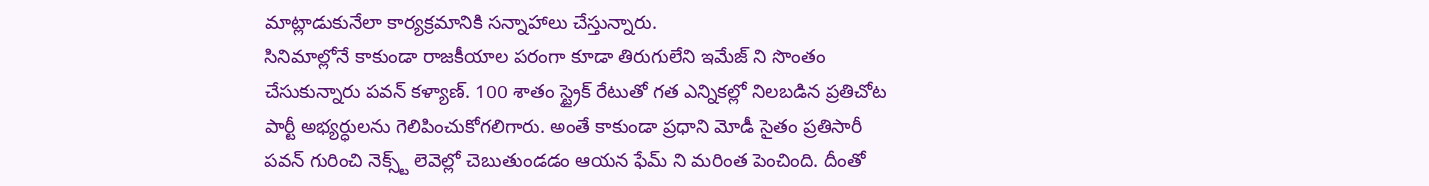మాట్లాడుకునేలా కార్యక్రమానికి సన్నాహాలు చేస్తున్నారు.
సినిమాల్లోనే కాకుండా రాజకీయాల పరంగా కూడా తిరుగులేని ఇమేజ్ ని సొంతం చేసుకున్నారు పవన్ కళ్యాణ్. 100 శాతం స్ట్రైక్ రేటుతో గత ఎన్నికల్లో నిలబడిన ప్రతిచోట పార్టీ అభ్యర్ధులను గెలిపించుకోగలిగారు. అంతే కాకుండా ప్రధాని మోడీ సైతం ప్రతిసారీ పవన్ గురించి నెక్స్ట్ లెవెల్లో చెబుతుండడం ఆయన ఫేమ్ ని మరింత పెంచింది. దీంతో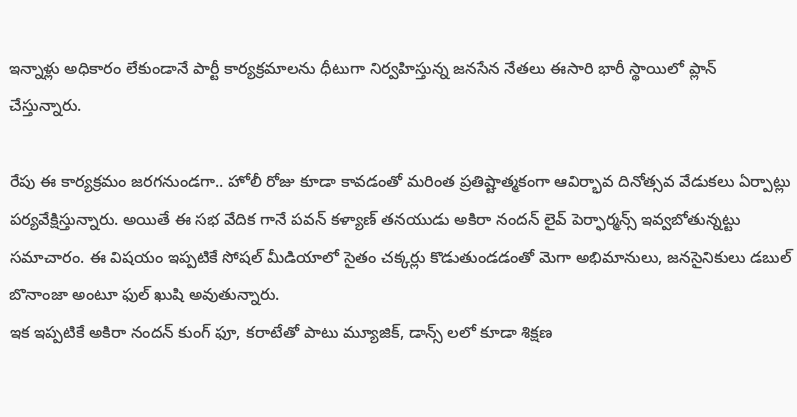ఇన్నాళ్లు అధికారం లేకుండానే పార్టీ కార్యక్రమాలను ధీటుగా నిర్వహిస్తున్న జనసేన నేతలు ఈసారి భారీ స్థాయిలో ప్లాన్ చేస్తున్నారు.

రేపు ఈ కార్యక్రమం జరగనుండగా.. హోలీ రోజు కూడా కావడంతో మరింత ప్రతిష్టాత్మకంగా ఆవిర్భావ దినోత్సవ వేడుకలు ఏర్పాట్లు పర్యవేక్షిస్తున్నారు. అయితే ఈ సభ వేదిక గానే పవన్ కళ్యాణ్ తనయుడు అకిరా నందన్ లైవ్ పెర్ఫార్మన్స్ ఇవ్వబోతున్నట్టు సమాచారం. ఈ విషయం ఇప్పటికే సోషల్ మీడియాలో సైతం చక్కర్లు కొడుతుండడంతో మెగా అభిమానులు, జనసైనికులు డబుల్ బొనాంజా అంటూ ఫుల్ ఖుషి అవుతున్నారు.
ఇక ఇప్పటికే అకిరా నందన్ కుంగ్ ఫూ, కరాటేతో పాటు మ్యూజిక్, డాన్స్ లలో కూడా శిక్షణ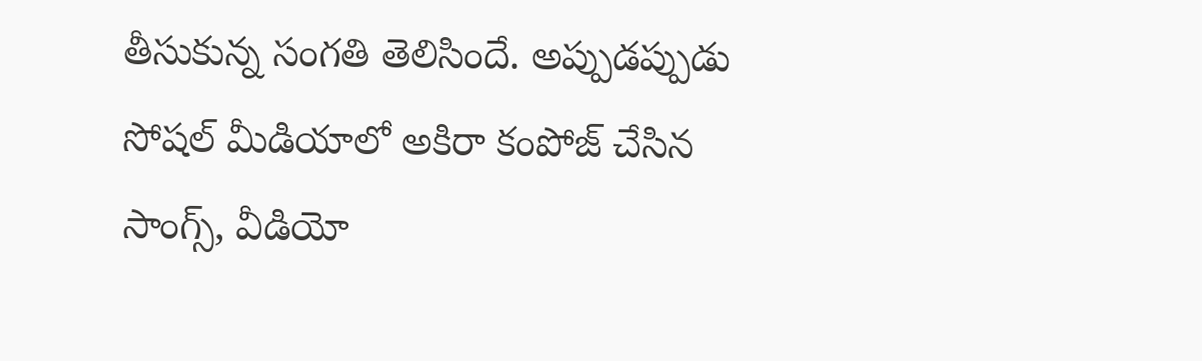తీసుకున్న సంగతి తెలిసిందే. అప్పుడప్పుడు సోషల్ మీడియాలో అకిరా కంపోజ్ చేసిన సాంగ్స్, వీడియో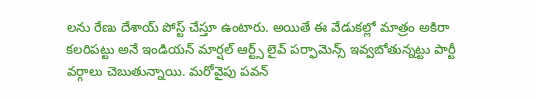లను రేణు దేశాయ్ పోస్ట్ చేస్తూ ఉంటారు. అయితే ఈ వేడుకల్లో మాత్రం అకిరా కలరిపట్టు అనే ఇండియన్ మార్షల్ ఆర్ట్స్ లైవ్ పర్ఫామెన్స్ ఇవ్వబోతున్నట్టు పార్టీ వర్గాలు చెబుతున్నాయి. మరోవైపు పవన్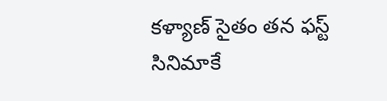కళ్యాణ్ సైతం తన ఫస్ట్ సినిమాకే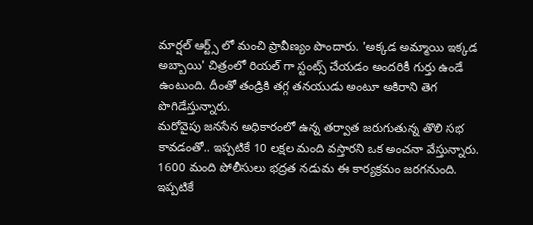మార్షల్ ఆర్ట్స్ లో మంచి ప్రావీణ్యం పొందారు. 'అక్కడ అమ్మాయి ఇక్కడ అబ్బాయి' చిత్రంలో రియల్ గా స్టంట్స్ చేయడం అందరికీ గుర్తు ఉండే ఉంటుంది. దీంతో తండ్రికి తగ్గ తనయుడు అంటూ అకిరాని తెగ పొగిడేస్తున్నారు.
మరోవైపు జనసేన అధికారంలో ఉన్న తర్వాత జరుగుతున్న తొలి సభ కావడంతో.. ఇప్పటికే 10 లక్షల మంది వస్తారని ఒక అంచనా వేస్తున్నారు. 1600 మంది పోలీసులు భద్రత నడుమ ఈ కార్యక్రమం జరగనుంది. ఇప్పటికే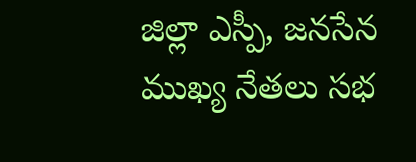జిల్లా ఎస్పీ, జనసేన ముఖ్య నేతలు సభ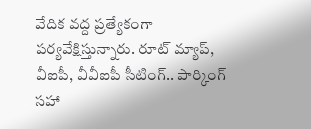వేదిక వద్ద ప్రత్యేకంగా పర్యవేక్షిస్తున్నారు. రూట్ మ్యాప్, వీఐపీ, వీవీఐపీ సీటింగ్.. పార్కింగ్ సహా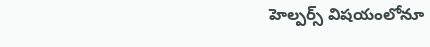హెల్పర్స్ విషయంలోనూ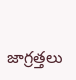జాగ్రత్తలు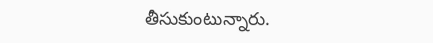తీసుకుంటున్నారు.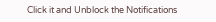Click it and Unblock the Notifications